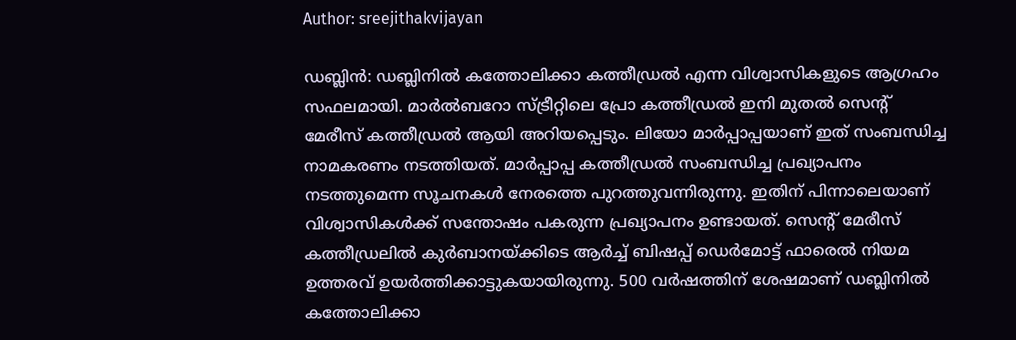Author: sreejithakvijayan

ഡബ്ലിൻ: ഡബ്ലിനിൽ കത്തോലിക്കാ കത്തീഡ്രൽ എന്ന വിശ്വാസികളുടെ ആഗ്രഹം സഫലമായി. മാർൽബറോ സ്ട്രീറ്റിലെ പ്രോ കത്തീഡ്രൽ ഇനി മുതൽ സെന്റ് മേരീസ് കത്തീഡ്രൽ ആയി അറിയപ്പെടും. ലിയോ മാർപ്പാപ്പയാണ് ഇത് സംബന്ധിച്ച നാമകരണം നടത്തിയത്. മാർപ്പാപ്പ കത്തീഡ്രൽ സംബന്ധിച്ച പ്രഖ്യാപനം നടത്തുമെന്ന സൂചനകൾ നേരത്തെ പുറത്തുവന്നിരുന്നു. ഇതിന് പിന്നാലെയാണ് വിശ്വാസികൾക്ക് സന്തോഷം പകരുന്ന പ്രഖ്യാപനം ഉണ്ടായത്. സെന്റ് മേരീസ് കത്തീഡ്രലിൽ കുർബാനയ്ക്കിടെ ആർച്ച് ബിഷപ്പ് ഡെർമോട്ട് ഫാരെൽ നിയമ ഉത്തരവ് ഉയർത്തിക്കാട്ടുകയായിരുന്നു. 500 വർഷത്തിന് ശേഷമാണ് ഡബ്ലിനിൽ കത്തോലിക്കാ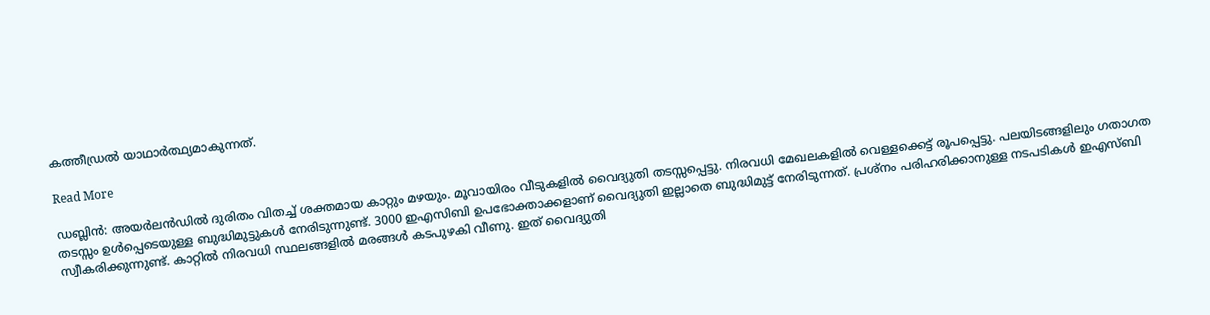കത്തീഡ്രൽ യാഥാർത്ഥ്യമാകുന്നത്.

Read More

ഡബ്ലിൻ: അയർലൻഡിൽ ദുരിതം വിതച്ച് ശക്തമായ കാറ്റും മഴയും. മൂവായിരം വീടുകളിൽ വൈദ്യുതി തടസ്സപ്പെട്ടു. നിരവധി മേഖലകളിൽ വെള്ളക്കെട്ട് രൂപപ്പെട്ടു. പലയിടങ്ങളിലും ഗതാഗത തടസ്സം ഉൾപ്പെടെയുള്ള ബുദ്ധിമുട്ടുകൾ നേരിടുന്നുണ്ട്. 3000 ഇഎസിബി ഉപഭോക്താക്കളാണ് വൈദ്യുതി ഇല്ലാതെ ബുദ്ധിമുട്ട് നേരിടുന്നത്. പ്രശ്‌നം പരിഹരിക്കാനുള്ള നടപടികൾ ഇഎസ്ബി സ്വീകരിക്കുന്നുണ്ട്. കാറ്റിൽ നിരവധി സ്ഥലങ്ങളിൽ മരങ്ങൾ കടപുഴകി വീണു. ഇത് വൈദ്യുതി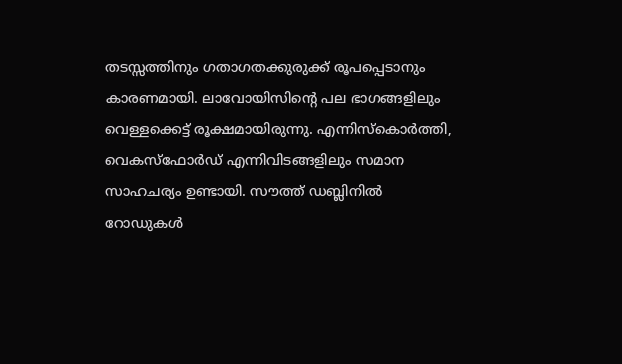തടസ്സത്തിനും ഗതാഗതക്കുരുക്ക് രൂപപ്പെടാനും കാരണമായി. ലാവോയിസിന്റെ പല ഭാഗങ്ങളിലും വെള്ളക്കെട്ട് രൂക്ഷമായിരുന്നു. എന്നിസ്‌കൊർത്തി, വെകസ്‌ഫോർഡ് എന്നിവിടങ്ങളിലും സമാന സാഹചര്യം ഉണ്ടായി. സൗത്ത് ഡബ്ലിനിൽ റോഡുകൾ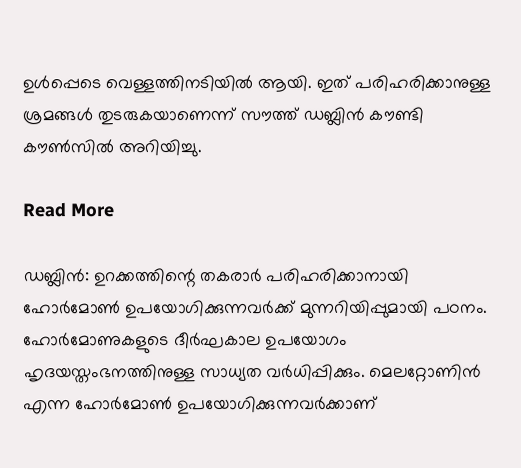ഉൾപ്പെടെ വെള്ളത്തിനടിയിൽ ആയി. ഇത് പരിഹരിക്കാനുള്ള ശ്രമങ്ങൾ തുടരുകയാണെന്ന് സൗത്ത് ഡബ്ലിൻ കൗണ്ടി കൗൺസിൽ അറിയിച്ചു.

Read More

ഡബ്ലിൻ: ഉറക്കത്തിന്റെ തകരാർ പരിഹരിക്കാനായി ഹോർമോൺ ഉപയോഗിക്കുന്നവർക്ക് മുന്നറിയിപ്പുമായി പഠനം. ഹോർമോണുകളുടെ ദീർഘകാല ഉപയോഗം ഹൃദയസ്തംഭനത്തിനുള്ള സാധ്യത വർധിപ്പിക്കും. മെലറ്റോണിൻ എന്ന ഹോർമോൺ ഉപയോഗിക്കുന്നവർക്കാണ്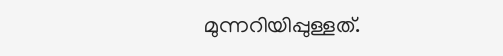മുന്നറിയിപ്പുള്ളത്.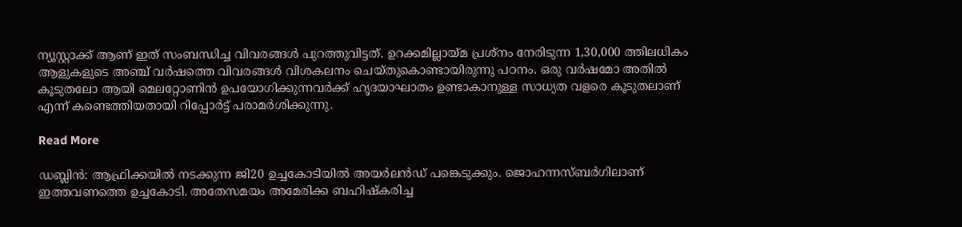ന്യൂസ്റ്റാക്ക് ആണ് ഇത് സംബന്ധിച്ച വിവരങ്ങൾ പുറത്തുവിട്ടത്. ഉറക്കമില്ലായ്മ പ്രശ്‌നം നേരിടുന്ന 1,30,000 ത്തിലധികം ആളുകളുടെ അഞ്ച് വർഷത്തെ വിവരങ്ങൾ വിശകലനം ചെയ്തുകൊണ്ടായിരുന്നു പഠനം. ഒരു വർഷമോ അതിൽ കൂടുതലോ ആയി മെലറ്റോണിൻ ഉപയോഗിക്കുന്നവർക്ക് ഹൃദയാഘാതം ഉണ്ടാകാനുള്ള സാധ്യത വളരെ കൂടുതലാണ് എന്ന് കണ്ടെത്തിയതായി റിപ്പോർട്ട് പരാമർശിക്കുന്നു.

Read More

ഡബ്ലിൻ: ആഫ്രിക്കയിൽ നടക്കുന്ന ജി20 ഉച്ചകോടിയിൽ അയർലൻഡ് പങ്കെടുക്കും. ജൊഹന്നസ്ബർഗിലാണ് ഇത്തവണത്തെ ഉച്ചകോടി. അതേസമയം അമേരിക്ക ബഹിഷ്‌കരിച്ച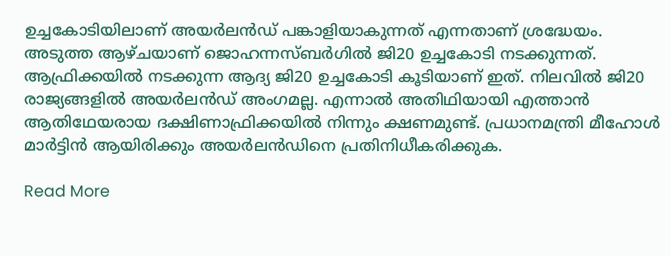ഉച്ചകോടിയിലാണ് അയർലൻഡ് പങ്കാളിയാകുന്നത് എന്നതാണ് ശ്രദ്ധേയം. അടുത്ത ആഴ്ചയാണ് ജൊഹന്നസ്ബർഗിൽ ജി20 ഉച്ചകോടി നടക്കുന്നത്. ആഫ്രിക്കയിൽ നടക്കുന്ന ആദ്യ ജി20 ഉച്ചകോടി കൂടിയാണ് ഇത്. നിലവിൽ ജി20 രാജ്യങ്ങളിൽ അയർലൻഡ് അംഗമല്ല. എന്നാൽ അതിഥിയായി എത്താൻ ആതിഥേയരായ ദക്ഷിണാഫ്രിക്കയിൽ നിന്നും ക്ഷണമുണ്ട്. പ്രധാനമന്ത്രി മീഹോൾ മാർട്ടിൻ ആയിരിക്കും അയർലൻഡിനെ പ്രതിനിധീകരിക്കുക.

Read More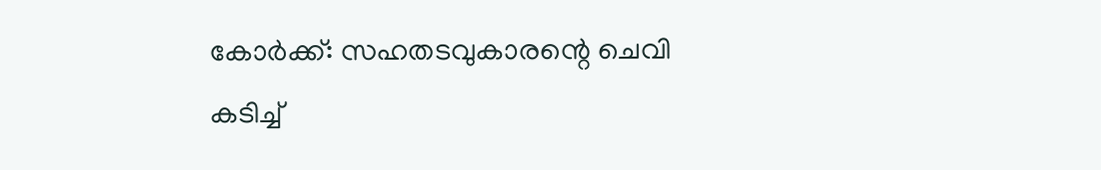കോർക്ക്: സഹതടവുകാരന്റെ ചെവി കടിച്ച്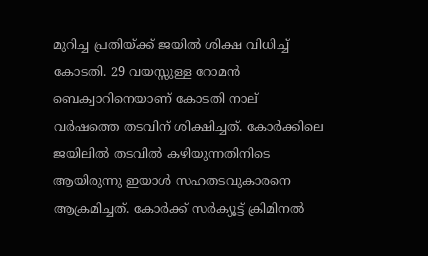മുറിച്ച പ്രതിയ്ക്ക് ജയിൽ ശിക്ഷ വിധിച്ച് കോടതി. 29 വയസ്സുള്ള റോമൻ ബെക്വാറിനെയാണ് കോടതി നാല് വർഷത്തെ തടവിന് ശിക്ഷിച്ചത്. കോർക്കിലെ ജയിലിൽ തടവിൽ കഴിയുന്നതിനിടെ ആയിരുന്നു ഇയാൾ സഹതടവുകാരനെ ആക്രമിച്ചത്. കോർക്ക് സർക്യൂട്ട് ക്രിമിനൽ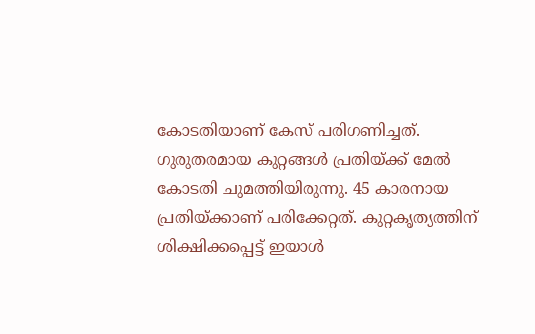കോടതിയാണ് കേസ് പരിഗണിച്ചത്. ഗുരുതരമായ കുറ്റങ്ങൾ പ്രതിയ്ക്ക് മേൽ കോടതി ചുമത്തിയിരുന്നു. 45 കാരനായ പ്രതിയ്ക്കാണ് പരിക്കേറ്റത്. കുറ്റകൃത്യത്തിന് ശിക്ഷിക്കപ്പെട്ട് ഇയാൾ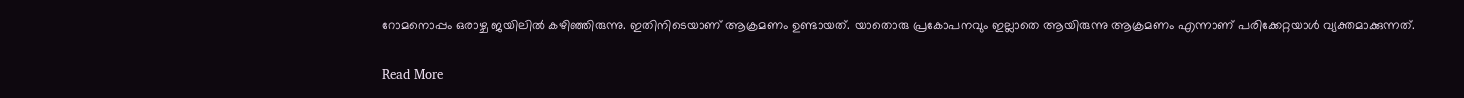റോമനൊപ്പം ഒരാഴ്ച ജയിലിൽ കഴിഞ്ഞിരുന്നു. ഇതിനിടെയാണ് ആക്രമണം ഉണ്ടായത്. യാതൊരു പ്രകോപനവും ഇല്ലാതെ ആയിരുന്നു ആക്രമണം എന്നാണ് പരിക്കേറ്റയാൾ വ്യക്തമാക്കുന്നത്.

Read More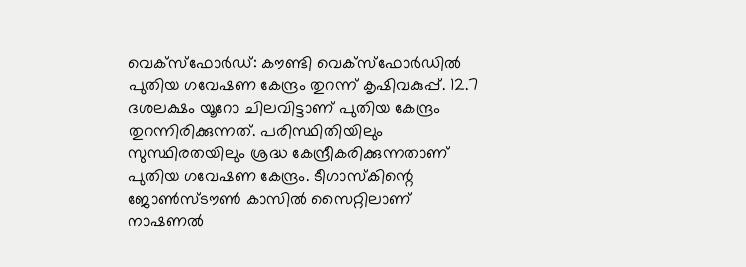വെക്‌സ്‌ഫോർഡ്: കൗണ്ടി വെക്‌സ്‌ഫോർഡിൽ പുതിയ ഗവേഷണ കേന്ദ്രം തുറന്ന് കൃഷിവകുപ്പ്. 12.7 ദശലക്ഷം യൂറോ ചിലവിട്ടാണ് പുതിയ കേന്ദ്രം തുറന്നിരിക്കുന്നത്. പരിസ്ഥിതിയിലും സുസ്ഥിരതയിലും ശ്രദ്ധ കേന്ദ്രീകരിക്കുന്നതാണ് പുതിയ ഗവേഷണ കേന്ദ്രം. ടീഗാസ്‌കിന്റെ ജോൺസ്ടൗൺ കാസിൽ സൈറ്റിലാണ് നാഷണൽ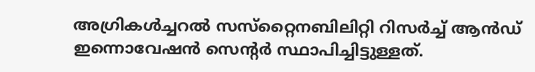അഗ്രികൾച്ചറൽ സസ്‌റ്റൈനബിലിറ്റി റിസർച്ച് ആൻഡ് ഇന്നൊവേഷൻ സെന്റർ സ്ഥാപിച്ചിട്ടുള്ളത്.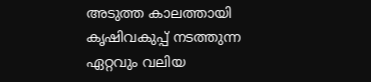അടുത്ത കാലത്തായി കൃഷിവകുപ്പ് നടത്തുന്ന ഏറ്റവും വലിയ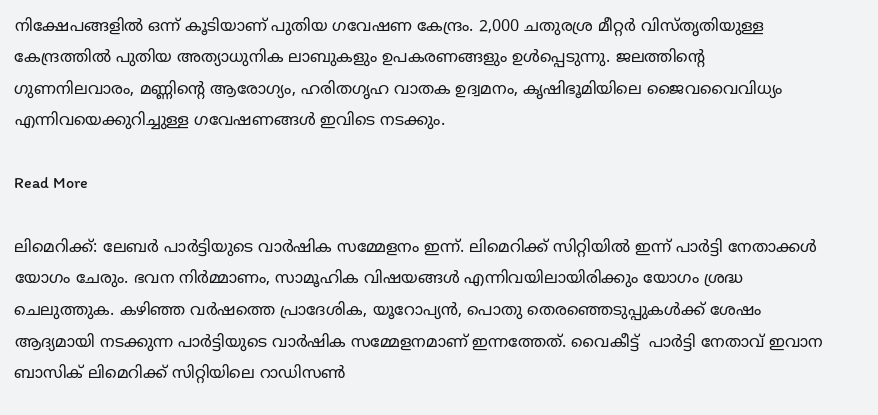നിക്ഷേപങ്ങളിൽ ഒന്ന് കൂടിയാണ് പുതിയ ഗവേഷണ കേന്ദ്രം. 2,000 ചതുരശ്ര മീറ്റർ വിസ്തൃതിയുള്ള കേന്ദ്രത്തിൽ പുതിയ അത്യാധുനിക ലാബുകളും ഉപകരണങ്ങളും ഉൾപ്പെടുന്നു. ജലത്തിന്റെ ഗുണനിലവാരം, മണ്ണിന്റെ ആരോഗ്യം, ഹരിതഗൃഹ വാതക ഉദ്വമനം, കൃഷിഭൂമിയിലെ ജൈവവൈവിധ്യം എന്നിവയെക്കുറിച്ചുള്ള ഗവേഷണങ്ങൾ ഇവിടെ നടക്കും.

Read More

ലിമെറിക്ക്: ലേബർ പാർട്ടിയുടെ വാർഷിക സമ്മേളനം ഇന്ന്. ലിമെറിക്ക് സിറ്റിയിൽ ഇന്ന് പാർട്ടി നേതാക്കൾ യോഗം ചേരും. ഭവന നിർമ്മാണം, സാമൂഹിക വിഷയങ്ങൾ എന്നിവയിലായിരിക്കും യോഗം ശ്രദ്ധ ചെലുത്തുക. കഴിഞ്ഞ വർഷത്തെ പ്രാദേശിക, യൂറോപ്യൻ, പൊതു തെരഞ്ഞെടുപ്പുകൾക്ക് ശേഷം ആദ്യമായി നടക്കുന്ന പാർട്ടിയുടെ വാർഷിക സമ്മേളനമാണ് ഇന്നത്തേത്. വൈകീട്ട്  പാർട്ടി നേതാവ് ഇവാന ബാസിക് ലിമെറിക്ക് സിറ്റിയിലെ റാഡിസൺ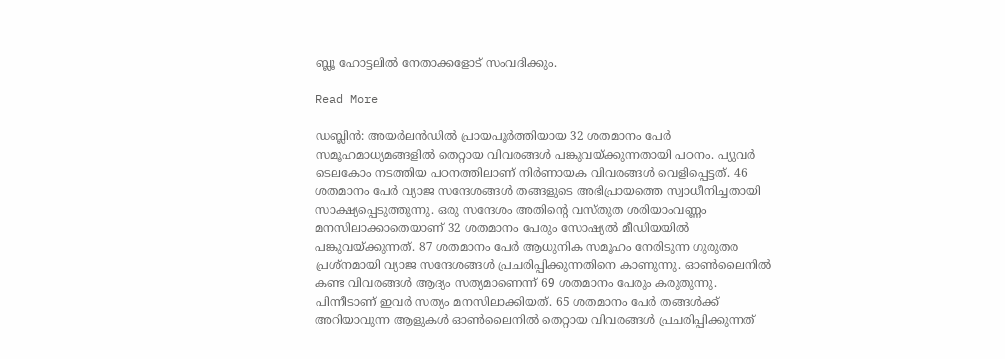ബ്ലൂ ഹോട്ടലിൽ നേതാക്കളോട് സംവദിക്കും.

Read More

ഡബ്ലിൻ: അയർലൻഡിൽ പ്രായപൂർത്തിയായ 32 ശതമാനം പേർ സമൂഹമാധ്യമങ്ങളിൽ തെറ്റായ വിവരങ്ങൾ പങ്കുവയ്ക്കുന്നതായി പഠനം. പ്യുവർ ടെലകോം നടത്തിയ പഠനത്തിലാണ് നിർണായക വിവരങ്ങൾ വെളിപ്പെട്ടത്. 46 ശതമാനം പേർ വ്യാജ സന്ദേശങ്ങൾ തങ്ങളുടെ അഭിപ്രായത്തെ സ്വാധീനിച്ചതായി സാക്ഷ്യപ്പെടുത്തുന്നു. ഒരു സന്ദേശം അതിന്റെ വസ്തുത ശരിയാംവണ്ണം മനസിലാക്കാതെയാണ് 32 ശതമാനം പേരും സോഷ്യൽ മീഡിയയിൽ പങ്കുവയ്ക്കുന്നത്. 87 ശതമാനം പേർ ആധുനിക സമൂഹം നേരിടുന്ന ഗുരുതര പ്രശ്‌നമായി വ്യാജ സന്ദേശങ്ങൾ പ്രചരിപ്പിക്കുന്നതിനെ കാണുന്നു. ഓൺലൈനിൽ കണ്ട വിവരങ്ങൾ ആദ്യം സത്യമാണെന്ന് 69 ശതമാനം പേരും കരുതുന്നു. പിന്നീടാണ് ഇവർ സത്യം മനസിലാക്കിയത്. 65 ശതമാനം പേർ തങ്ങൾക്ക് അറിയാവുന്ന ആളുകൾ ഓൺലൈനിൽ തെറ്റായ വിവരങ്ങൾ പ്രചരിപ്പിക്കുന്നത്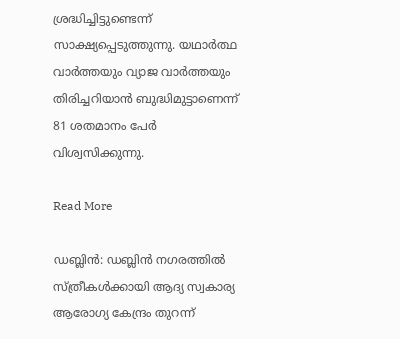ശ്രദ്ധിച്ചിട്ടുണ്ടെന്ന് സാക്ഷ്യപ്പെടുത്തുന്നു. യഥാർത്ഥ വാർത്തയും വ്യാജ വാർത്തയും തിരിച്ചറിയാൻ ബുദ്ധിമുട്ടാണെന്ന് 81 ശതമാനം പേർ വിശ്വസിക്കുന്നു.

Read More

ഡബ്ലിൻ: ഡബ്ലിൻ നഗരത്തിൽ സ്ത്രീകൾക്കായി ആദ്യ സ്വകാര്യ ആരോഗ്യ കേന്ദ്രം തുറന്ന്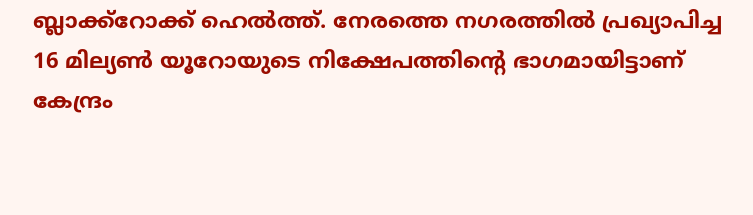ബ്ലാക്ക്‌റോക്ക് ഹെൽത്ത്. നേരത്തെ നഗരത്തിൽ പ്രഖ്യാപിച്ച 16 മില്യൺ യൂറോയുടെ നിക്ഷേപത്തിന്റെ ഭാഗമായിട്ടാണ് കേന്ദ്രം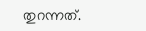തുറന്നത്.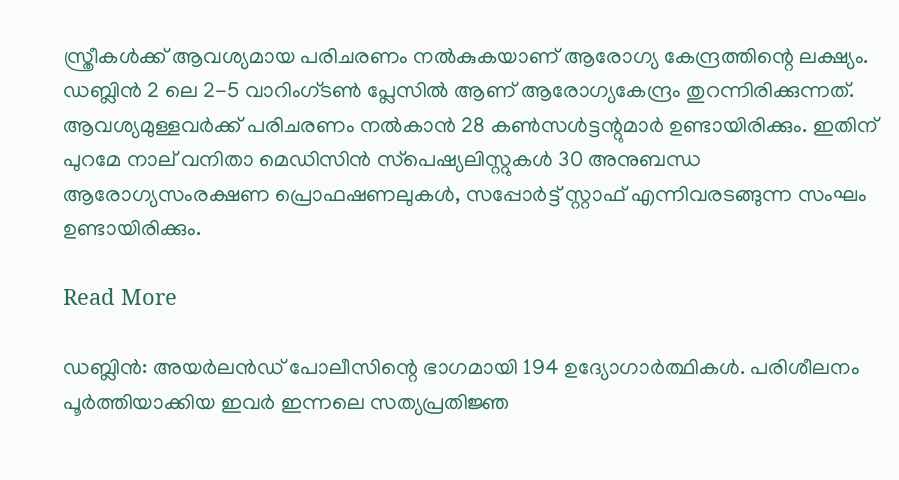സ്ത്രീകൾക്ക് ആവശ്യമായ പരിചരണം നൽകുകയാണ് ആരോഗ്യ കേന്ദ്രത്തിന്റെ ലക്ഷ്യം. ഡബ്ലിൻ 2 ലെ 2-5 വാറിംഗ്ടൺ പ്ലേസിൽ ആണ് ആരോഗ്യകേന്ദ്രം തുറന്നിരിക്കുന്നത്. ആവശ്യമുള്ളവർക്ക് പരിചരണം നൽകാൻ 28 കൺസൾട്ടന്റുമാർ ഉണ്ടായിരിക്കും. ഇതിന് പുറമേ നാല് വനിതാ മെഡിസിൻ സ്‌പെഷ്യലിസ്റ്റുകൾ 30 അനുബന്ധ ആരോഗ്യസംരക്ഷണ പ്രൊഫഷണലുകൾ, സപ്പോർട്ട് സ്റ്റാഫ് എന്നിവരടങ്ങുന്ന സംഘം ഉണ്ടായിരിക്കും.

Read More

ഡബ്ലിൻ: അയർലൻഡ് പോലീസിന്റെ ഭാഗമായി 194 ഉദ്യോഗാർത്ഥികൾ. പരിശീലനം പൂർത്തിയാക്കിയ ഇവർ ഇന്നലെ സത്യപ്രതിജ്ഞ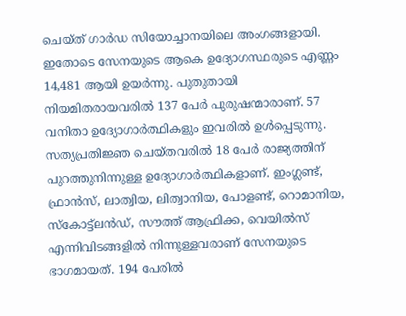ചെയ്ത് ഗാർഡ സിയോച്ചാനയിലെ അംഗങ്ങളായി. ഇതോടെ സേനയുടെ ആകെ ഉദ്യോഗസ്ഥരുടെ എണ്ണം 14,481 ആയി ഉയർന്നു. പുതുതായി നിയമിതരായവരിൽ 137 പേർ പുരുഷന്മാരാണ്. 57 വനിതാ ഉദ്യോഗാർത്ഥികളും ഇവരിൽ ഉൾപ്പെടുന്നു. സത്യപ്രതിജ്ഞ ചെയ്തവരിൽ 18 പേർ രാജ്യത്തിന് പുറത്തുനിന്നുള്ള ഉദ്യോഗാർത്ഥികളാണ്. ഇംഗ്ലണ്ട്, ഫ്രാൻസ്, ലാത്വിയ, ലിത്വാനിയ, പോളണ്ട്, റൊമാനിയ, സ്‌കോട്ട്‌ലൻഡ്, സൗത്ത് ആഫ്രിക്ക, വെയിൽസ് എന്നിവിടങ്ങളിൽ നിന്നുള്ളവരാണ് സേനയുടെ ഭാഗമായത്. 194 പേരിൽ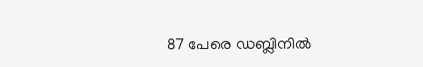87 പേരെ ഡബ്ലിനിൽ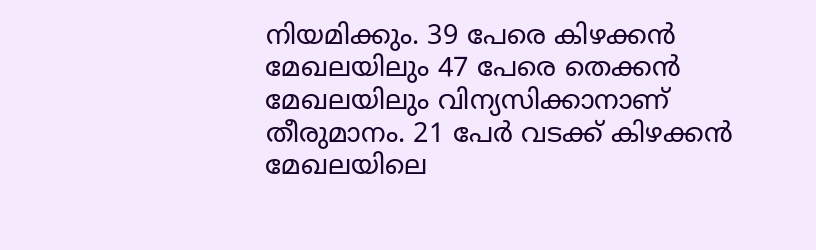നിയമിക്കും. 39 പേരെ കിഴക്കൻ മേഖലയിലും 47 പേരെ തെക്കൻ മേഖലയിലും വിന്യസിക്കാനാണ് തീരുമാനം. 21 പേർ വടക്ക് കിഴക്കൻ മേഖലയിലെ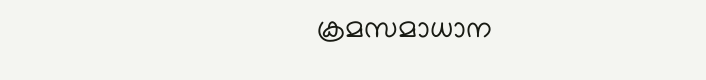ക്രമസമാധാന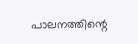പാലനത്തിന്റെ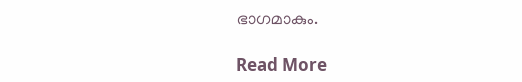ഭാഗമാകും.

Read More